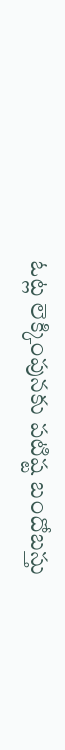ఓట్ల లెక్కింపునకు పటిష్ట బందోబస్తు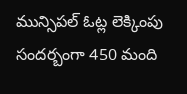మున్సిపల్‌ ఓట్ల లెక్కింపు సందర్బంగా 450 మంది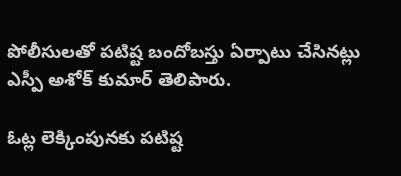పోలీసులతో పటిష్ట బందోబస్తు ఏర్పాటు చేసినట్లు ఎస్పీ అశోక్‌ కుమార్‌ తెలిపారు.

ఓట్ల లెక్కింపునకు పటిష్ట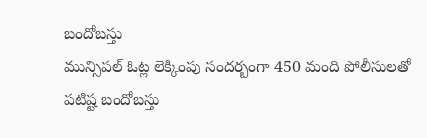బందోబస్తు
మున్సిపల్‌ ఓట్ల లెక్కింపు సందర్బంగా 450 మంది పోలీసులతో పటిష్ట బందోబస్తు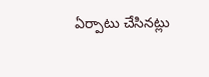ఏర్పాటు చేసినట్లు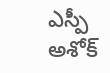ఎస్పీ అశోక్‌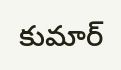కుమార్‌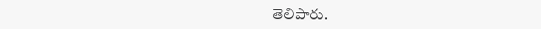తెలిపారు.